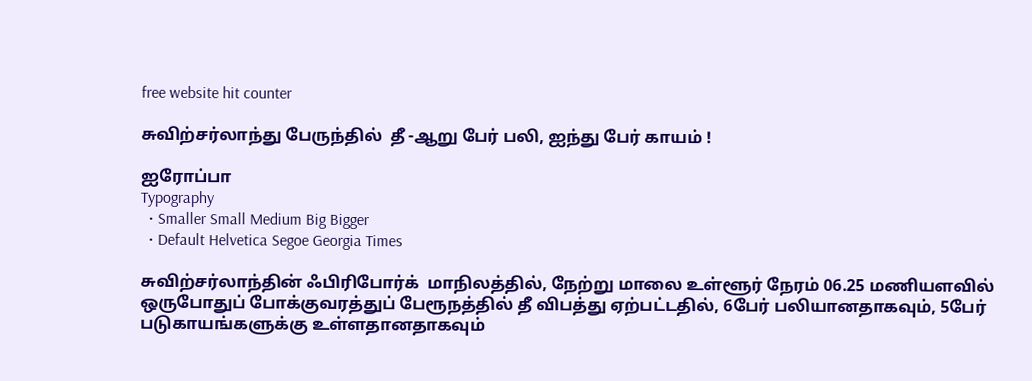free website hit counter

சுவிற்சர்லாந்து பேருந்தில்  தீ -ஆறு பேர் பலி, ஐந்து பேர் காயம் !

ஐரோப்பா
Typography
  • Smaller Small Medium Big Bigger
  • Default Helvetica Segoe Georgia Times

சுவிற்சர்லாந்தின் ஃபிரிபோர்க்  மாநிலத்தில், நேற்று மாலை உள்ளூர் நேரம் 06.25 மணியளவில் ஒருபோதுப் போக்குவரத்துப் பேரூநத்தில் தீ விபத்து ஏற்பட்டதில், 6பேர் பலியானதாகவும், 5பேர் படுகாயங்களுக்கு உள்ளதானதாகவும்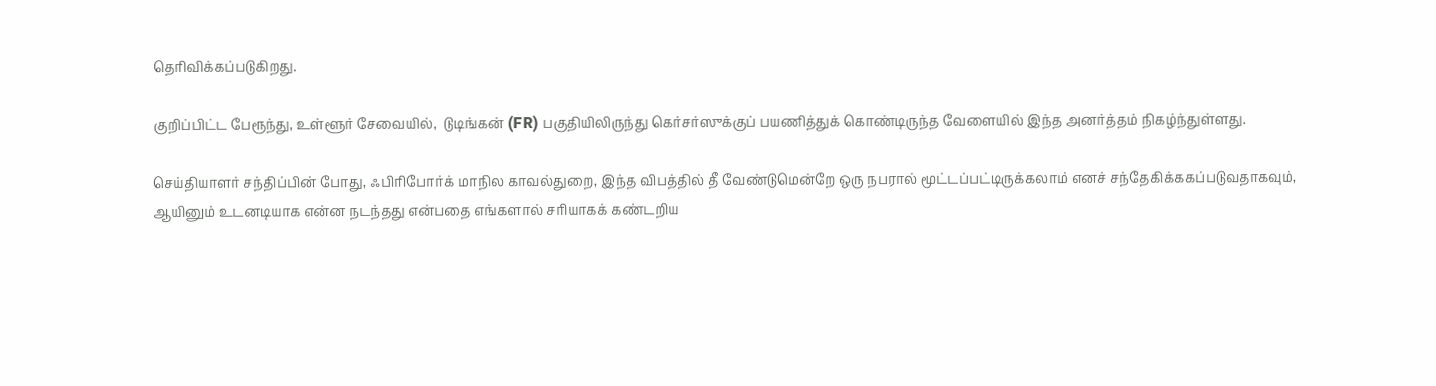தெரிவிக்கப்படுகிறது.

குறிப்பிட்ட பேரூந்து, உள்ளூர் சேவையில்,  டுடிங்கன் (FR) பகுதியிலிருந்து கெர்சர்ஸுக்குப் பயணித்துக் கொண்டிருந்த வேளையில் இந்த அனர்த்தம் நிகழ்ந்துள்ளது.

செய்தியாளர் சந்திப்பின் போது, ஃபிரிபோர்க் மாநில காவல்துறை, இந்த விபத்தில் தீ வேண்டுமென்றே ஒரு நபரால் மூட்டப்பட்டிருக்கலாம் எனச் சந்தேகிக்ககப்படுவதாகவும், ஆயினும் உடனடியாக என்ன நடந்தது என்பதை எங்களால் சரியாகக் கண்டறிய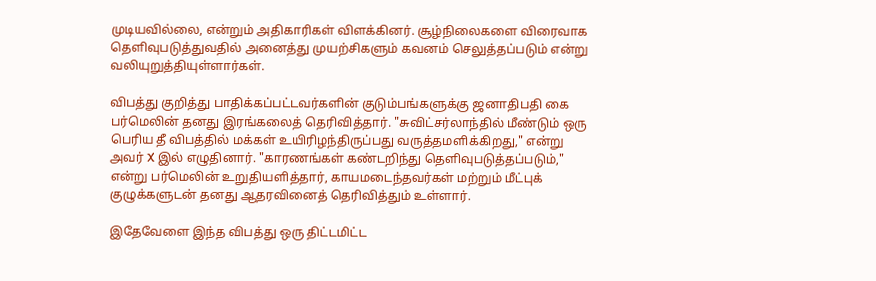முடியவில்லை, என்றும் அதிகாரிகள் விளக்கினர். சூழ்நிலைகளை விரைவாக தெளிவுபடுத்துவதில் அனைத்து முயற்சிகளும் கவனம் செலுத்தப்படும் என்று வலியுறுத்தியுள்ளார்கள்.

விபத்து குறித்து பாதிக்கப்பட்டவர்களின் குடும்பங்களுக்கு ஜனாதிபதி கை பர்மெலின் தனது இரங்கலைத் தெரிவித்தார். "சுவிட்சர்லாந்தில் மீண்டும் ஒரு பெரிய தீ விபத்தில் மக்கள் உயிரிழந்திருப்பது வருத்தமளிக்கிறது," என்று அவர் X இல் எழுதினார். "காரணங்கள் கண்டறிந்து தெளிவுபடுத்தப்படும்," என்று பர்மெலின் உறுதியளித்தார், காயமடைந்தவர்கள் மற்றும் மீட்புக் குழுக்களுடன் தனது ஆதரவினைத் தெரிவித்தும் உள்ளார்.

இதேவேளை இந்த விபத்து ஒரு திட்டமிட்ட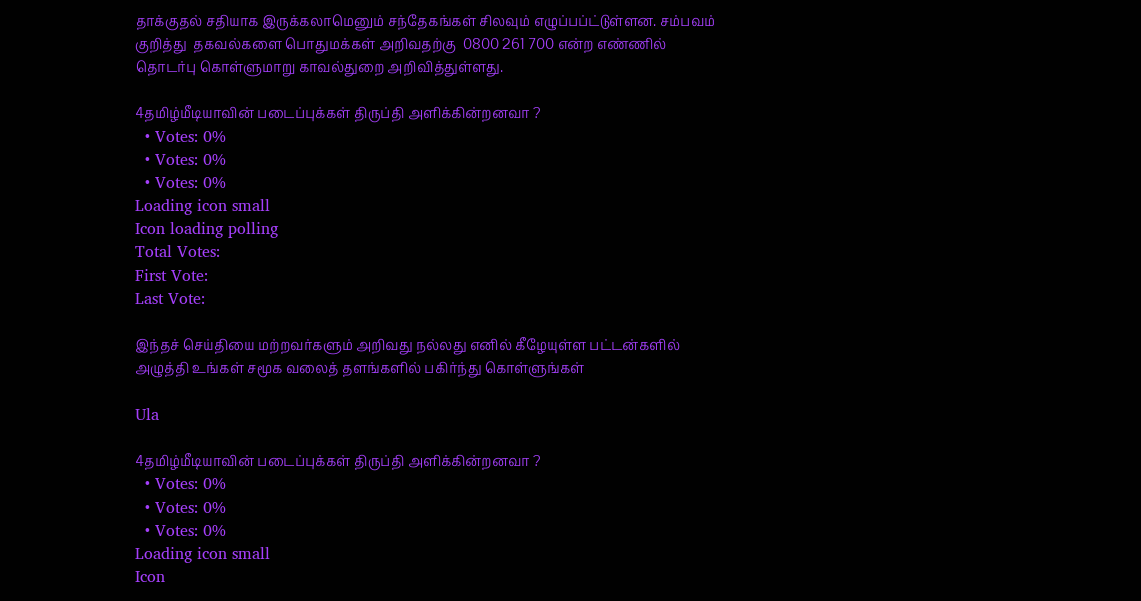தாக்குதல் சதியாக இருக்கலாமெனும் சந்தேகங்கள் சிலவும் எழுப்பப்ட்டுள்ளன. சம்பவம் குறித்து  தகவல்களை பொதுமக்கள் அறிவதற்கு  0800 261 700 என்ற எண்ணில் தொடர்பு கொள்ளுமாறு காவல்துறை அறிவித்துள்ளது.

4தமிழ்மீடியாவின் படைப்புக்கள் திருப்தி அளிக்கின்றனவா ?
  • Votes: 0%
  • Votes: 0%
  • Votes: 0%
Loading icon small
Icon loading polling
Total Votes:
First Vote:
Last Vote:

இந்தச் செய்தியை மற்றவர்களும் அறிவது நல்லது எனில் கீழேயுள்ள பட்டன்களில் அழுத்தி உங்கள் சமூக வலைத் தளங்களில் பகிர்ந்து கொள்ளுங்கள்

Ula

4தமிழ்மீடியாவின் படைப்புக்கள் திருப்தி அளிக்கின்றனவா ?
  • Votes: 0%
  • Votes: 0%
  • Votes: 0%
Loading icon small
Icon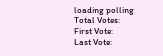loading polling
Total Votes:
First Vote:
Last Vote: